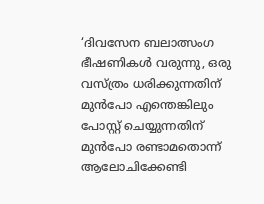‘ദിവസേന ബലാത്സംഗ ഭീഷണികൾ വരുന്നു, ഒരു വസ്ത്രം ധരിക്കുന്നതിന് മുൻപോ എന്തെങ്കിലും പോസ്റ്റ് ചെയ്യുന്നതിന് മുൻപോ രണ്ടാമതൊന്ന് ആലോചിക്കേണ്ടി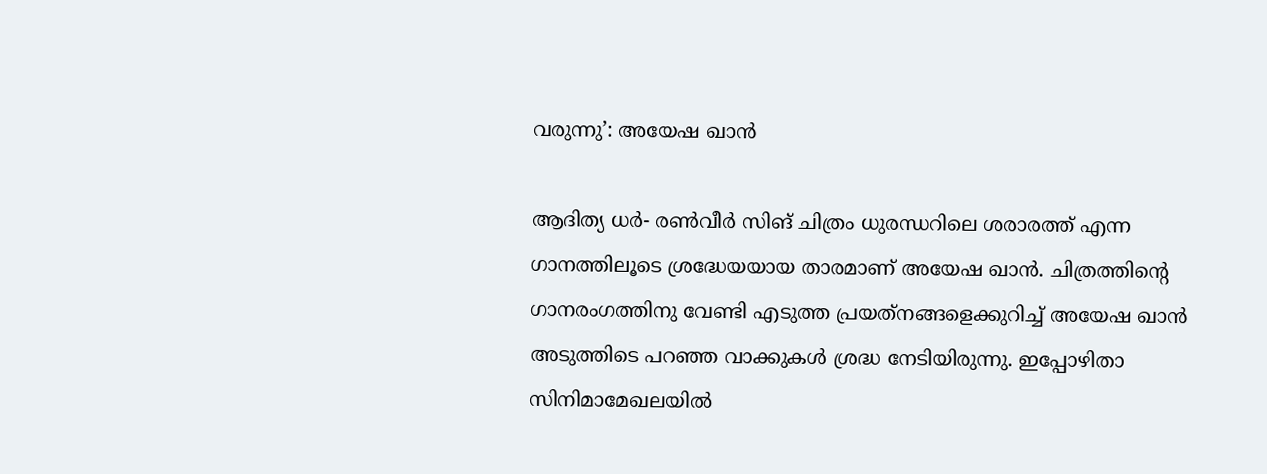വരുന്നു’: അയേഷ ഖാന്‍

ആദിത്യ ധര്‍- രണ്‍വീര്‍ സിങ് ചിത്രം ധുരന്ധറിലെ ശരാരത്ത് എന്ന ഗാനത്തിലൂടെ ശ്രദ്ധേയയായ താരമാണ് അയേഷ ഖാന്‍. ചിത്രത്തിന്‍റെ ഗാനരംഗത്തിനു വേണ്ടി എടുത്ത പ്രയത്‌നങ്ങളെക്കുറിച്ച് അയേഷ ഖാന്‍ അടുത്തിടെ പറഞ്ഞ വാക്കുകള്‍ ശ്രദ്ധ നേടിയിരുന്നു. ഇപ്പോഴിതാ സിനിമാമേഖലയില്‍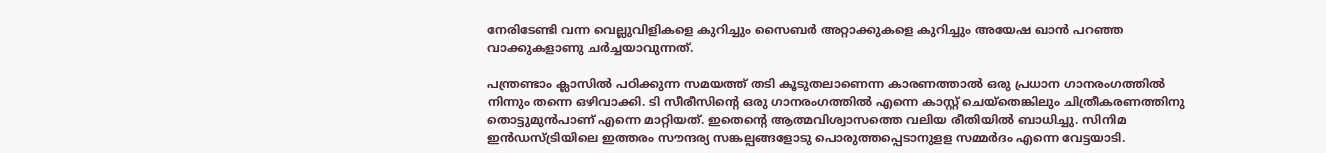നേരിടേണ്ടി വന്ന വെല്ലുവിളികളെ കുറിച്ചും സൈബര്‍ അറ്റാക്കുകളെ കുറിച്ചും അയേഷ ഖാന്‍ പറഞ്ഞ വാക്കുകളാണു ചര്‍ച്ചയാവുന്നത്.

പന്ത്രണ്ടാം ക്ലാസില്‍ പഠിക്കുന്ന സമയത്ത് തടി കൂടുതലാണെന്ന കാരണത്താല്‍ ഒരു പ്രധാന ഗാനരംഗത്തില്‍ നിന്നും തന്നെ ഒഴിവാക്കി. ടി സീരീസിന്‍റെ ഒരു ഗാനരംഗത്തില്‍ എന്നെ കാസ്റ്റ് ചെയ്‌തെങ്കിലും ചിത്രീകരണത്തിനു തൊട്ടുമുന്‍പാണ് എന്നെ മാറ്റിയത്. ഇതെന്‍റെ ആത്മവിശ്വാസത്തെ വലിയ രീതിയില്‍ ബാധിച്ചു. സിനിമ ഇന്‍ഡസ്ട്രിയിലെ ഇത്തരം സൗന്ദര്യ സങ്കല്പങ്ങളോടു പൊരുത്തപ്പെടാനുളള സമ്മര്‍ദം എന്നെ വേട്ടയാടി.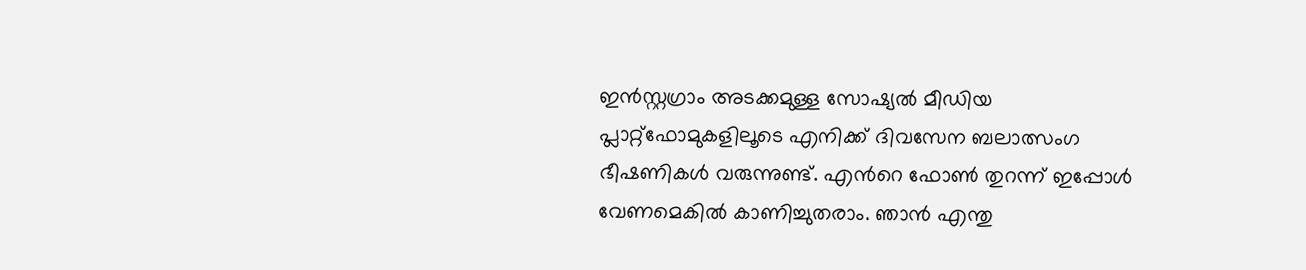ഇൻസ്റ്റഗ്രാം അടക്കമുള്ള സോഷ്യൽ മീഡിയ പ്ലാറ്റ്‌ഫോമുകളിലൂടെ എനിക്ക് ദിവസേന ബലാത്സംഗ ഭീഷണികൾ വരുന്നുണ്ട്. എന്‍റെ ഫോൺ തുറന്ന് ഇപ്പോൾ വേണമെകിൽ കാണിച്ചുതരാം. ഞാൻ എന്തു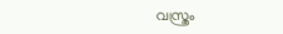വസ്ത്രം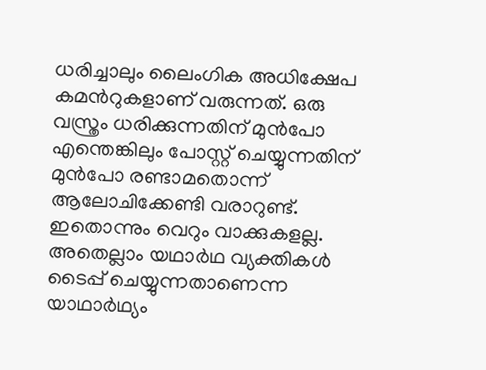ധരിച്ചാലും ലൈംഗിക അധിക്ഷേപ കമന്‍റുകളാണ് വരുന്നത്. ഒരു വസ്ത്രം ധരിക്കുന്നതിന് മുൻപോ എന്തെങ്കിലും പോസ്റ്റ് ചെയ്യുന്നതിന് മുൻപോ രണ്ടാമതൊന്ന് ആലോചിക്കേണ്ടി വരാറുണ്ട്. ഇതൊന്നും വെറും വാക്കുകളല്ല. അതെല്ലാം യഥാർഥ വ്യക്തികൾ ടൈപ്പ് ചെയ്യുന്നതാണെന്ന യാഥാർഥ്യം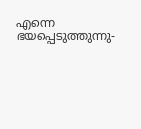എന്നെ ഭയപ്പെടുത്തുന്നു-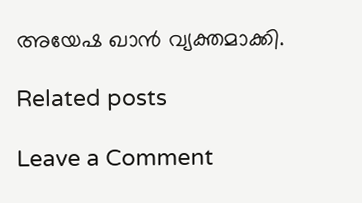അയേഷ ഖാൻ വ്യക്തമാക്കി.

Related posts

Leave a Comment